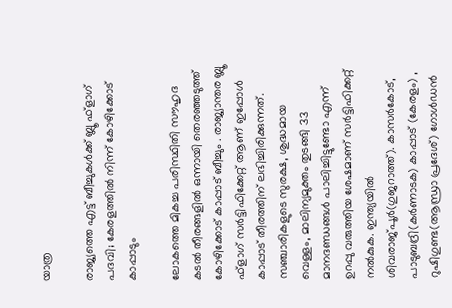യാത്ര

രാജ്യത്തെ എട്ട്‌ ബീച്ചുകള്‍ക്ക്‌ ബ്ലൂ ഫ്‌ളാഗ്‌ പദവി; കേരളത്തില്‍ നിന്ന്‌ കോഴിക്കോട് കാപ്പാടും

ലോകത്തെ മികച്ച പരിസ്ഥിതി സൗഹൃദ കടല്‍ തീരങ്ങളില്‍ ഒന്നായി തെരഞ്ഞടുത്ത്‌ കോഴിക്കോട്‌ കാപ്പാട്‌ ബീച്ചും . രാജ്യാന്തര ബ്ലൂ ഫ്‌ളാഗ്‌ സര്‍ട്ടിഫിക്കേറ്റ്‌ ആണ്‌ ഇപ്പോള്‍ കാപ്പാട്‌ തീരത്തിന്‌ ലഭിച്ചിരിക്കുന്നത്‌. സഞ്ചാരികളുടെ സുരക്ഷ, ശുദ്ധമായ വെള്ളം, മാലിന്യമുക്തം തുടങ്ങി 33 മാനദണ്ഡങ്ങള്‍ പാലിച്ചിട്ടുണ്ടോ എന്ന്‌ ഉറപ്പു വരുത്തിയ ശേഷമാണ്‌ സര്‍ട്ടിഫിക്കറ്റ്‌ നല്‍കുക. ഇന്ത്യയില്‍ ശിവരാജ്‌പൂര്‍(ഗുജറാത്ത്‌). കാസര്‍കോട്‌, പാടുബദ്രി(കര്‍ണാടക) കാപ്പാട്‌ (കേരളം) , റുഷിഗുണ്ട(ആന്ധ്രാ പ്രദേശ്‌) ഗോള്‍ഡന്‍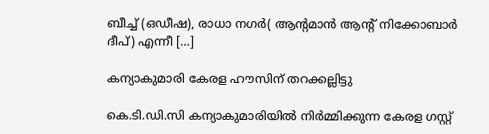ബീച്ച്‌ (ഒഡീഷ), രാധാ നഗര്‍( ആന്റമാന്‍ ആന്റ്‌ നിക്കോബാര്‍ ദീപ്‌) എന്നീ […]

കന്യാകുമാരി കേരള ഹൗസിന് തറക്കല്ലിട്ടു

കെ.ടി.ഡി.സി കന്യാകുമാരിയിൽ നിർമ്മിക്കുന്ന കേരള ഗസ്റ്റ്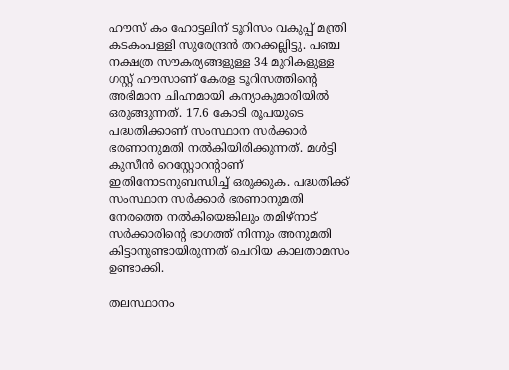ഹൗസ് കം ഹോട്ടലിന് ടൂറിസം വകുപ്പ് മന്ത്രി കടകംപള്ളി സുരേന്ദ്രൻ തറക്കല്ലിട്ടു. പഞ്ച നക്ഷത്ര സൗകര്യങ്ങളുള്ള 34 മുറികളുള്ള ഗസ്റ്റ് ഹൗസാണ് കേരള ടൂറിസത്തിന്റെ അഭിമാന ചിഹ്നമായി കന്യാകുമാരിയിൽ ഒരുങ്ങുന്നത്. 17.6 കോടി രൂപയുടെ പദ്ധതിക്കാണ് സംസ്ഥാന സർക്കാർ ഭരണാനുമതി നൽകിയിരിക്കുന്നത്. മൾട്ടി കുസീൻ റെസ്റ്റോറന്റാണ് ഇതിനോടനുബന്ധിച്ച് ഒരുക്കുക. പദ്ധതിക്ക് സംസ്ഥാന സർക്കാർ ഭരണാനുമതി നേരത്തെ നൽകിയെങ്കിലും തമിഴ്‌നാട് സർക്കാരിന്റെ ഭാഗത്ത് നിന്നും അനുമതി കിട്ടാനുണ്ടായിരുന്നത് ചെറിയ കാലതാമസം ഉണ്ടാക്കി.

തലസ്ഥാനം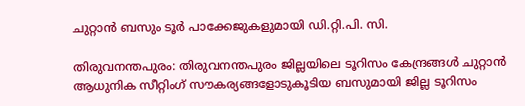ചുറ്റാന്‍ ബസും ടൂര്‍ പാക്കേജുകളുമായി ഡി.റ്റി.പി. സി.

തിരുവനന്തപുരം: തിരുവനന്തപുരം ജില്ലയിലെ ടൂറിസം കേന്ദ്രങ്ങള്‍ ചുറ്റാന്‍ ആധുനിക സീറ്റിംഗ് സൗകര്യങ്ങളോടുകൂടിയ ബസുമായി ജില്ല ടൂറിസം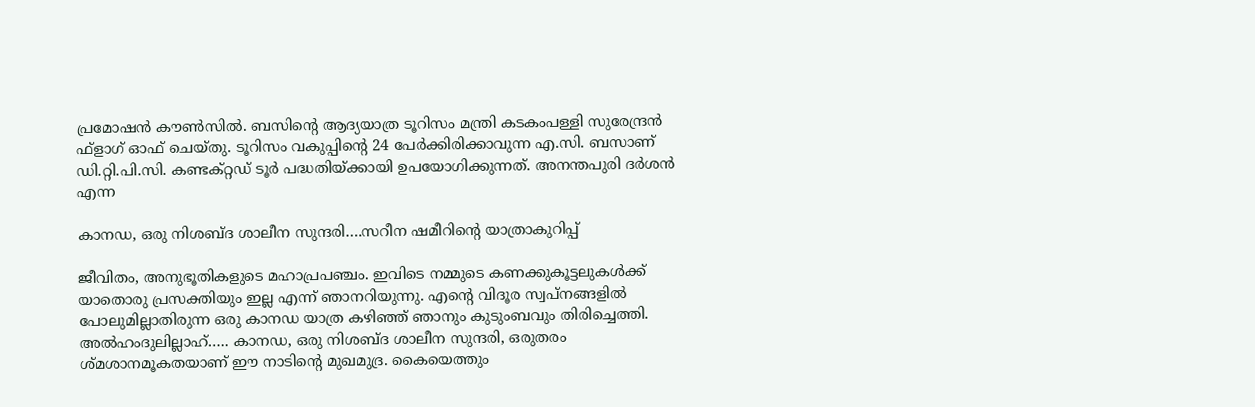പ്രമോഷന്‍ കൗണ്‍സില്‍. ബസിന്റെ ആദ്യയാത്ര ടൂറിസം മന്ത്രി കടകംപള്ളി സുരേന്ദ്രന്‍ ഫ്‌ളാഗ് ഓഫ് ചെയ്തു. ടൂറിസം വകുപ്പിന്റെ 24 പേര്‍ക്കിരിക്കാവുന്ന എ.സി. ബസാണ് ഡി.റ്റി.പി.സി. കണ്ടക്റ്റഡ് ടൂര്‍ പദ്ധതിയ്ക്കായി ഉപയോഗിക്കുന്നത്. അനന്തപുരി ദര്‍ശന്‍ എന്ന

കാനഡ, ഒരു നിശബ്ദ ശാലീന സുന്ദരി….സറീന ഷമീറിന്റെ യാത്രാകുറിപ്പ്

ജീവിതം, അനുഭൂതികളുടെ മഹാപ്രപഞ്ചം. ഇവിടെ നമ്മുടെ കണക്കുകൂട്ടലുകള്‍ക്ക് യാതൊരു പ്രസക്തിയും ഇല്ല എന്ന് ഞാനറിയുന്നു. എന്റെ വിദൂര സ്വപ്നങ്ങളില്‍ പോലുമില്ലാതിരുന്ന ഒരു കാനഡ യാത്ര കഴിഞ്ഞ് ഞാനും കുടുംബവും തിരിച്ചെത്തി. അല്‍ഹംദുലില്ലാഹ്….. കാനഡ, ഒരു നിശബ്ദ ശാലീന സുന്ദരി, ഒരുതരം ശ്മശാനമൂകതയാണ് ഈ നാടിന്റെ മുഖമുദ്ര. കൈയെത്തും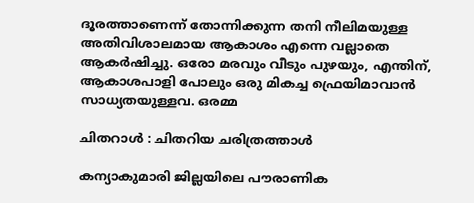ദൂരത്താണെന്ന് തോന്നിക്കുന്ന തനി നീലിമയുള്ള അതിവിശാലമായ ആകാശം എന്നെ വല്ലാതെ ആകര്‍ഷിച്ചു. ഒരോ മരവും വീടും പുഴയും, എന്തിന്, ആകാശപാളി പോലും ഒരു മികച്ച ഫ്രെയിമാവാന്‍ സാധ്യതയുള്ളവ. ഒരമ്മ

ചിതറാള്‍ : ചിതറിയ ചരിത്രത്താള്‍

കന്യാകുമാരി ജില്ലയിലെ പൗരാണിക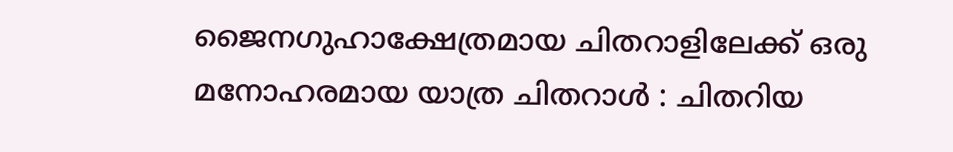ജൈനഗുഹാക്ഷേത്രമായ ചിതറാളിലേക്ക് ഒരു മനോഹരമായ യാത്ര ചിതറാള്‍ : ചിതറിയ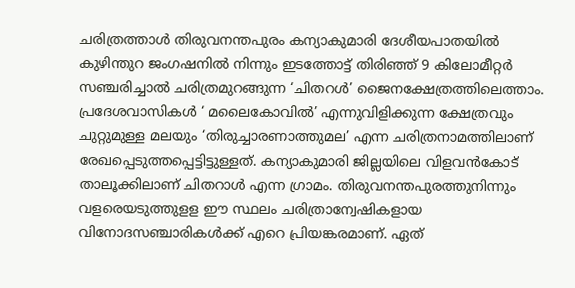ചരിത്രത്താള്‍ തിരുവനന്തപുരം കന്യാകുമാരി ദേശീയപാതയില്‍ കുഴിന്തുറ ജംഗഷനില്‍ നിന്നും ഇടത്തോട്ട് തിരിഞ്ഞ് 9 കിലോമീറ്റര്‍ സഞ്ചരിച്ചാല്‍ ചരിത്രമുറങ്ങുന്ന ‘ചിതറള്‍’ ജൈനക്ഷേത്രത്തിലെത്താം. പ്രദേശവാസികള്‍ ‘ മലൈകോവില്‍’ എന്നുവിളിക്കുന്ന ക്ഷേത്രവും ചുറ്റുമുള്ള മലയും ‘തിരുച്ചാരണാത്തുമല’ എന്ന ചരിത്രനാമത്തിലാണ് രേഖപ്പെടുത്തപ്പെട്ടിട്ടുള്ളത്. കന്യാകുമാരി ജില്ലയിലെ വിളവന്‍കോട് താലൂക്കിലാണ് ചിതറാള്‍ എന്ന ഗ്രാമം. തിരുവനന്തപുരത്തുനിന്നും വളരെയടുത്തുളള ഈ സ്ഥലം ചരിത്രാന്വേഷികളായ വിനോദസഞ്ചാരികള്‍ക്ക് എറെ പ്രിയങ്കരമാണ്. ഏത്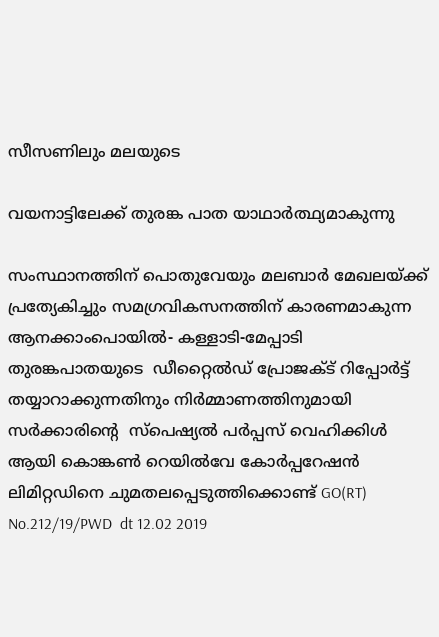സീസണിലും മലയുടെ

വയനാട്ടിലേക്ക് തുരങ്ക പാത യാഥാർത്ഥ്യമാകുന്നു

സംസ്ഥാനത്തിന് പൊതുവേയും മലബാർ മേഖലയ്ക്ക് പ്രത്യേകിച്ചും സമഗ്രവികസനത്തിന് കാരണമാകുന്ന ആനക്കാംപൊയിൽ- കള്ളാടി-മേപ്പാടി തുരങ്കപാതയുടെ  ഡീറ്റൈൽഡ് പ്രോജക്ട് റിപ്പോർട്ട് തയ്യാറാക്കുന്നതിനും നിർമ്മാണത്തിനുമായി സർക്കാരിന്റെ  സ്പെഷ്യൽ പർപ്പസ് വെഹിക്കിൾ ആയി കൊങ്കൺ റെയിൽവേ കോർപ്പറേഷൻ ലിമിറ്റഡിനെ ചുമതലപ്പെടുത്തിക്കൊണ്ട് GO(RT) No.212/19/PWD  dt 12.02 2019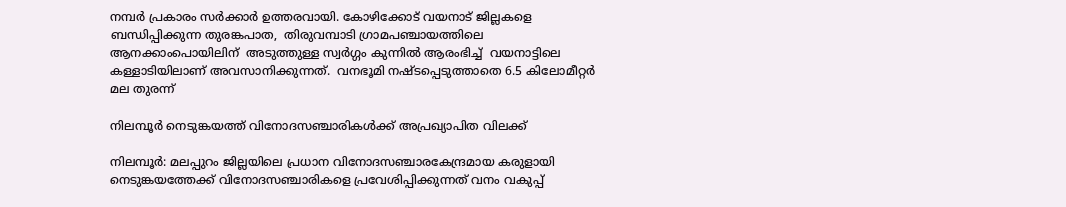നമ്പർ പ്രകാരം സർക്കാർ ഉത്തരവായി. കോഴിക്കോട് വയനാട് ജില്ലകളെ  ബന്ധിപ്പിക്കുന്ന തുരങ്കപാത,  തിരുവമ്പാടി ഗ്രാമപഞ്ചായത്തിലെ  ആനക്കാംപൊയിലിന്  അടുത്തുള്ള സ്വർഗ്ഗം കുന്നിൽ ആരംഭിച്ച്  വയനാട്ടിലെ കള്ളാടിയിലാണ് അവസാനിക്കുന്നത്.  വനഭൂമി നഷ്ടപ്പെടുത്താതെ 6.5 കിലോമീറ്റർ മല തുരന്ന്

നിലമ്പൂര്‍ നെടുങ്കയത്ത് വിനോദസഞ്ചാരികള്‍ക്ക് അപ്രഖ്യാപിത വിലക്ക്

നിലമ്പൂര്‍: മലപ്പുറം ജില്ലയിലെ പ്രധാന വിനോദസഞ്ചാരകേന്ദ്രമായ കരുളായി നെടുങ്കയത്തേക്ക് വിനോദസഞ്ചാരികളെ പ്രവേശിപ്പിക്കുന്നത് വനം വകുപ്പ്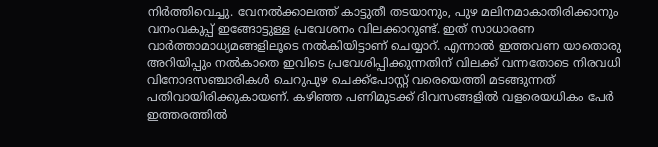നിര്‍ത്തിവെച്ചു. വേനല്‍ക്കാലത്ത് കാട്ടുതീ തടയാനും, പുഴ മലിനമാകാതിരിക്കാനും വനംവകുപ്പ് ഇങ്ങോട്ടുള്ള പ്രവേശനം വിലക്കാറുണ്ട്. ഇത് സാധാരണ വാര്‍ത്താമാധ്യമങ്ങളിലൂടെ നല്‍കിയിട്ടാണ് ചെയ്യാറ്. എന്നാല്‍ ഇത്തവണ യാതൊരു അറിയിപ്പും നല്‍കാതെ ഇവിടെ പ്രവേശിപ്പിക്കുന്നതിന് വിലക്ക് വന്നതോടെ നിരവധി വിനോദസഞ്ചാരികള്‍ ചെറുപുഴ ചെക്ക്‌പോസ്റ്റ് വരെയെത്തി മടങ്ങുന്നത് പതിവായിരിക്കുകായണ്. കഴിഞ്ഞ പണിമുടക്ക് ദിവസങ്ങളില്‍ വളരെയധികം പേര്‍ ഇത്തരത്തില്‍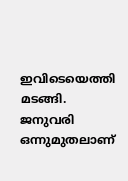ഇവിടെയെത്തി മടങ്ങി. ജനുവരി ഒന്നുമുതലാണ്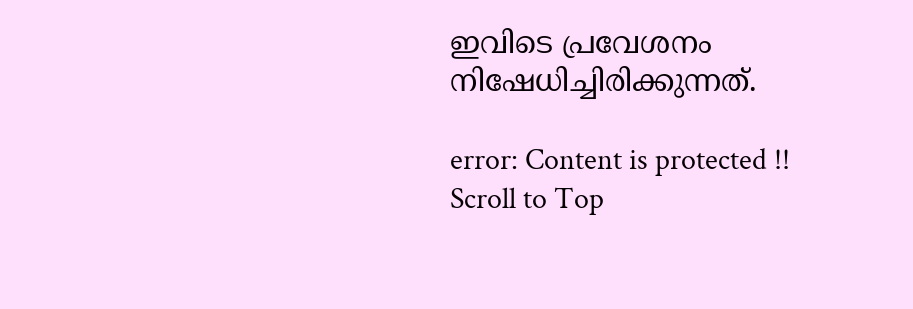ഇവിടെ പ്രവേശനം നിഷേധിച്ചിരിക്കുന്നത്.

error: Content is protected !!
Scroll to Top